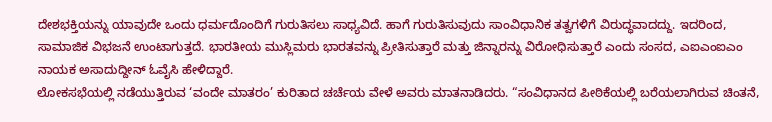ದೇಶಭಕ್ತಿಯನ್ನು ಯಾವುದೇ ಒಂದು ಧರ್ಮದೊಂದಿಗೆ ಗುರುತಿಸಲು ಸಾಧ್ಯವಿದೆ. ಹಾಗೆ ಗುರುತಿಸುವುದು ಸಾಂವಿಧಾನಿಕ ತತ್ವಗಳಿಗೆ ವಿರುದ್ಧವಾದದ್ದು. ಇದರಿಂದ, ಸಾಮಾಜಿಕ ವಿಭಜನೆ ಉಂಟಾಗುತ್ತದೆ. ಭಾರತೀಯ ಮುಸ್ಲಿಮರು ಭಾರತವನ್ನು ಪ್ರೀತಿಸುತ್ತಾರೆ ಮತ್ತು ಜಿನ್ನಾರನ್ನು ವಿರೋಧಿಸುತ್ತಾರೆ ಎಂದು ಸಂಸದ, ಎಐಎಂಐಎಂ ನಾಯಕ ಅಸಾದುದ್ದೀನ್ ಓವೈಸಿ ಹೇಳಿದ್ದಾರೆ.
ಲೋಕಸಭೆಯಲ್ಲಿ ನಡೆಯುತ್ತಿರುವ ‘ವಂದೇ ಮಾತರಂ’ ಕುರಿತಾದ ಚರ್ಚೆಯ ವೇಳೆ ಅವರು ಮಾತನಾಡಿದರು. “ಸಂವಿಧಾನದ ಪೀಠಿಕೆಯಲ್ಲಿ ಬರೆಯಲಾಗಿರುವ ಚಿಂತನೆ,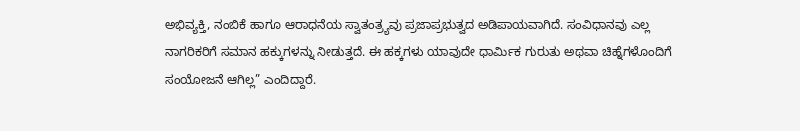ಅಭಿವ್ಯಕ್ತಿ, ನಂಬಿಕೆ ಹಾಗೂ ಆರಾಧನೆಯ ಸ್ವಾತಂತ್ರ್ಯವು ಪ್ರಜಾಪ್ರಭುತ್ವದ ಅಡಿಪಾಯವಾಗಿದೆ. ಸಂವಿಧಾನವು ಎಲ್ಲ ನಾಗರಿಕರಿಗೆ ಸಮಾನ ಹಕ್ಕುಗಳನ್ನು ನೀಡುತ್ತದೆ. ಈ ಹಕ್ಕಗಳು ಯಾವುದೇ ಧಾರ್ಮಿಕ ಗುರುತು ಅಥವಾ ಚಿಹ್ನೆಗಳೊಂದಿಗೆ ಸಂಯೋಜನೆ ಆಗಿಲ್ಲ” ಎಂದಿದ್ದಾರೆ.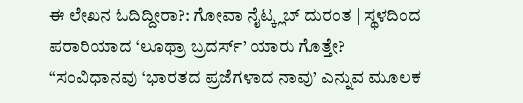ಈ ಲೇಖನ ಓದಿದ್ದೀರಾ?: ಗೋವಾ ನೈಟ್ಕ್ಲಬ್ ದುರಂತ | ಸ್ಥಳದಿಂದ ಪರಾರಿಯಾದ ‘ಲೂಥ್ರಾ ಬ್ರದರ್ಸ್’ ಯಾರು ಗೊತ್ತೇ?
“ಸಂವಿಧಾನವು ‘ಭಾರತದ ಪ್ರಜೆಗಳಾದ ನಾವು’ ಎನ್ನುವ ಮೂಲಕ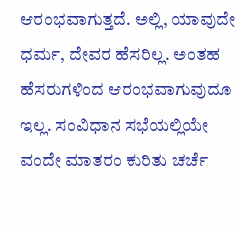ಆರಂಭವಾಗುತ್ತದೆ. ಅಲ್ಲಿ, ಯಾವುದೇ ಧರ್ಮ, ದೇವರ ಹೆಸರಿಲ್ಲ. ಅಂತಹ ಹೆಸರುಗಳಿಂದ ಆರಂಭವಾಗುವುದೂ ಇಲ್ಲ. ಸಂವಿಧಾನ ಸಭೆಯಲ್ಲಿಯೇ ವಂದೇ ಮಾತರಂ ಕುರಿತು ಚರ್ಚೆ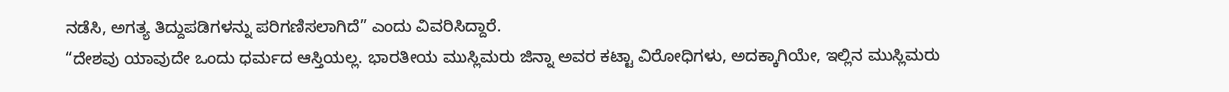ನಡೆಸಿ, ಅಗತ್ಯ ತಿದ್ದುಪಡಿಗಳನ್ನು ಪರಿಗಣಿಸಲಾಗಿದೆ” ಎಂದು ವಿವರಿಸಿದ್ದಾರೆ.
“ದೇಶವು ಯಾವುದೇ ಒಂದು ಧರ್ಮದ ಆಸ್ತಿಯಲ್ಲ. ಭಾರತೀಯ ಮುಸ್ಲಿಮರು ಜಿನ್ನಾ ಅವರ ಕಟ್ಟಾ ವಿರೋಧಿಗಳು, ಅದಕ್ಕಾಗಿಯೇ, ಇಲ್ಲಿನ ಮುಸ್ಲಿಮರು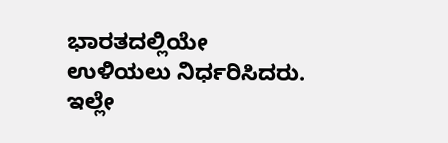ಭಾರತದಲ್ಲಿಯೇ ಉಳಿಯಲು ನಿರ್ಧರಿಸಿದರು. ಇಲ್ಲೇ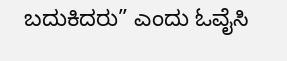ಬದುಕಿದರು” ಎಂದು ಓವೈಸಿ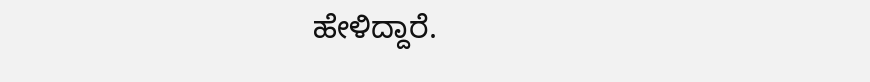ಹೇಳಿದ್ದಾರೆ.